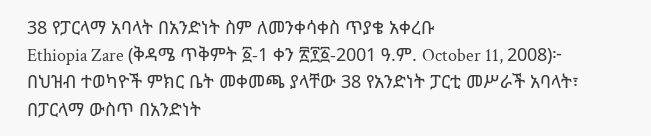38 የፓርላማ አባላት በአንድነት ስም ለመንቀሳቀስ ጥያቄ አቀረቡ
Ethiopia Zare (ቅዳሜ ጥቅምት ፩-1 ቀን ፳፻፩-2001 ዓ.ም. October 11, 2008)፦ በህዝብ ተወካዮች ምክር ቤት መቀመጫ ያላቸው 38 የአንድነት ፓርቲ መሥራች አባላት፣ በፓርላማ ውስጥ በአንድነት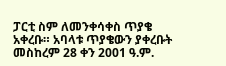ፓርቲ ስም ለመንቀሳቀስ ጥያቄ አቀረቡ። አባላቱ ጥያቄውን ያቀረቡት መስከረም 28 ቀን 2001 ዓ.ም.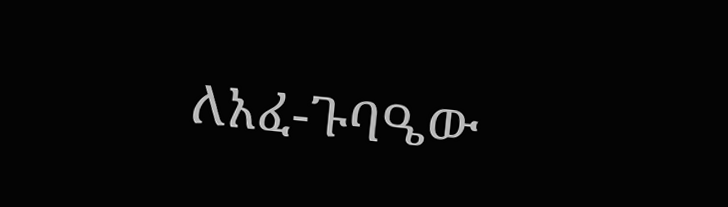ለአፈ-ጉባዔው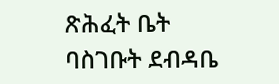ጽሕፈት ቤት ባስገቡት ደብዳቤ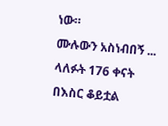ነው።
ሙሉውን አስነብበኝ ...
ላለፉት 176 ቀናት በእስር ቆይቷል